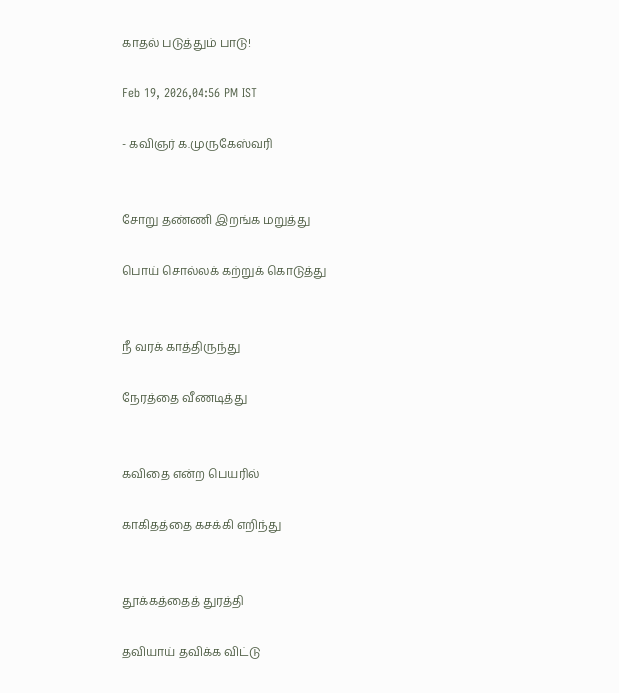காதல் படுத்தும் பாடு!

Feb 19, 2026,04:56 PM IST

- கவிஞர் க.முருகேஸ்வரி


சோறு தண்ணி இறங்க மறுத்து

பொய் சொல்லக் கற்றுக் கொடுத்து


நீ வரக் காத்திருந்து

நேரத்தை‌ வீணடித்து


கவிதை என்ற‌ பெயரில்

காகிதத்தை கசக்கி எறிந்து


தூக்கத்தைத் துரத்தி

தவியாய் தவிக்க விட்டு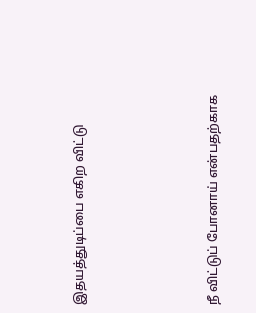இதயத்துடிப்பை எகிற விட்டு




நீ விட்டுப் போனாய் என்பதற்காக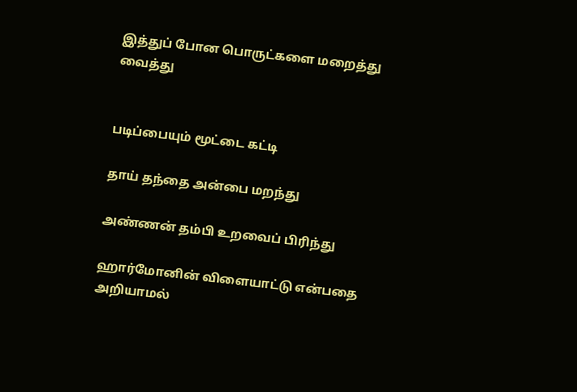இத்துப் போன பொருட்களை மறைத்து வைத்து


படிப்பையும் மூட்டை கட்டி

தாய் தந்தை அன்பை மறந்து

அண்ணன் தம்பி உறவைப் பிரிந்து

ஹார்மோனின்‌ விளையாட்டு என்பதை அறியாமல்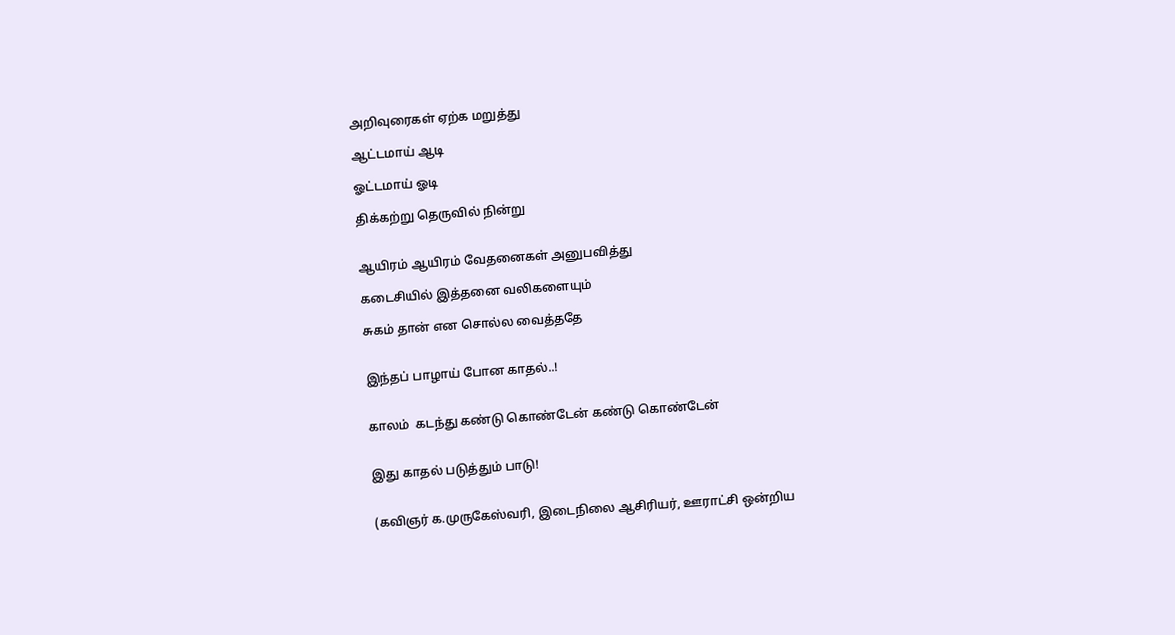அறிவுரைகள் ஏற்க‌‌ மறுத்து

ஆட்டமாய்‌ ஆடி

ஓட்டமாய்‌ ஓடி

திக்கற்று தெருவில் நின்று


ஆயிரம் ஆயிரம் வேதனைகள் அனுபவித்து

கடைசியில் இத்தனை வலிகளையும்

சுகம் தான்‌ என சொல்ல வைத்ததே


இந்தப் பாழாய் போன காதல்..!


காலம்  கடந்து கண்டு கொண்டேன் கண்டு கொண்டேன்


இது காதல் படுத்தும் பாடு!


(கவிஞர் க.முருகேஸ்வரி, இடைநிலை ஆசிரியர், ஊராட்சி ஒன்றிய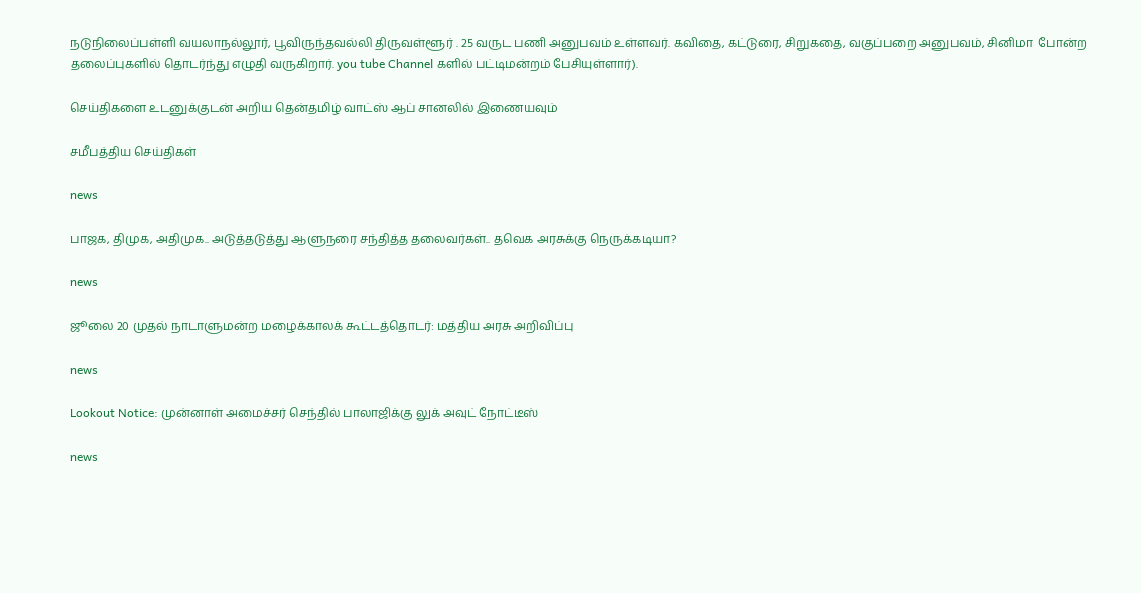நடுநிலைப்பள்ளி வயலாநல்லூர், பூவிருந்தவல்லி திருவள்ளூர் . 25 வருட பணி அனுபவம் உள்ளவர். கவிதை, கட்டுரை, சிறுகதை, வகுப்பறை அனுபவம், சினிமா  போன்ற தலைப்புகளில் தொடர்ந்து எழுதி வருகிறார். you tube Channel களில் பட்டிமன்றம் பேசியுள்ளார்).

செய்திகளை உடனுக்குடன் அறிய தென்தமிழ் வாட்ஸ் ஆப் சானலில் இணையவும்

சமீபத்திய செய்திகள்

news

பாஜக, திமுக, அதிமுக.. அடுத்தடுத்து ஆளுநரை சந்தித்த தலைவர்கள்.. தவெக அரசுக்கு நெருக்கடியா?

news

ஜூலை 20 முதல் நாடாளுமன்ற மழைக்காலக் கூட்டத்தொடர்: மத்திய அரசு அறிவிப்பு

news

Lookout Notice: முன்னாள் அமைச்சர் செந்தில் பாலாஜிக்கு லுக் அவுட் நோட்டீஸ்

news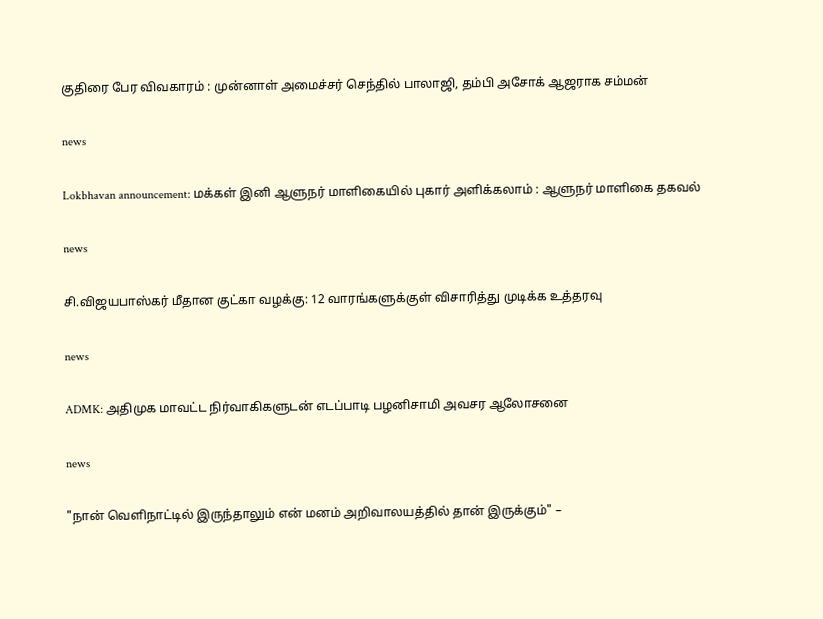குதிரை பேர விவகாரம் : முன்னாள் அமைச்சர் செந்தில் பாலாஜி, தம்பி அசோக் ஆஜராக சம்மன்

news

Lokbhavan announcement: மக்கள் இனி ஆளுநர் மாளிகையில் புகார் அளிக்கலாம் : ஆளுநர் மாளிகை தகவல்

news

சி.விஜயபாஸ்கர் மீதான குட்கா வழக்கு: 12 வாரங்களுக்குள் விசாரித்து முடிக்க உத்தரவு

news

ADMK: அதிமுக மாவட்ட நிர்வாகிகளுடன் எடப்பாடி பழனிசாமி அவசர ஆலோசனை

news

"நான் வெளிநாட்டில் இருந்தாலும் என் மனம் அறிவாலயத்தில் தான் இருக்கும்" –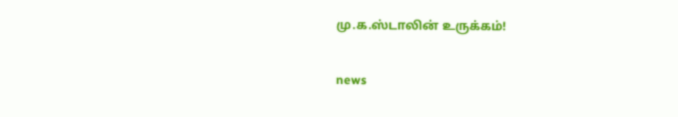மு.க.ஸ்டாலின் உருக்கம்!

news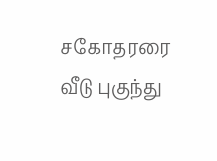சகோதரரை வீடு புகுந்து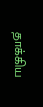தாக்கிய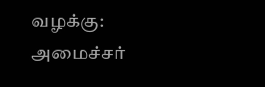வழக்கு: அமைச்சர்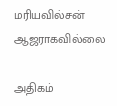மரியவில்சன் ஆஜராகவில்லை

அதிகம்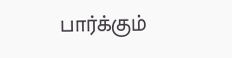பார்க்கும்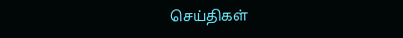செய்திகள்